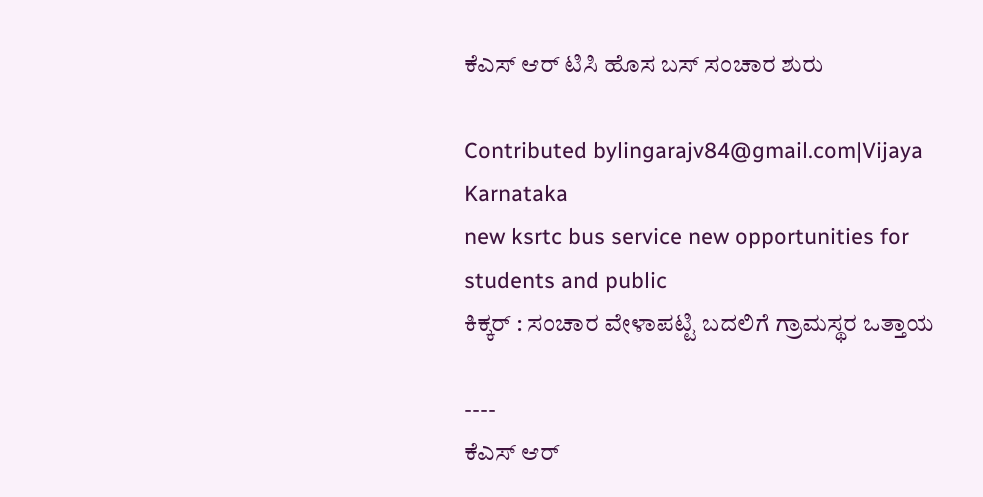ಕೆಎಸ್ ಆರ್ ಟಿಸಿ ಹೊಸ ಬಸ್ ಸಂಚಾರ ಶುರು

Contributed bylingarajv84@gmail.com|Vijaya Karnataka
new ksrtc bus service new opportunities for students and public
ಕಿಕ್ಕರ್ : ಸಂಚಾರ ವೇಳಾಪಟ್ಟಿ ಬದಲಿಗೆ ಗ್ರಾಮಸ್ಥರ ಒತ್ತಾಯ

----
ಕೆಎಸ್ ಆರ್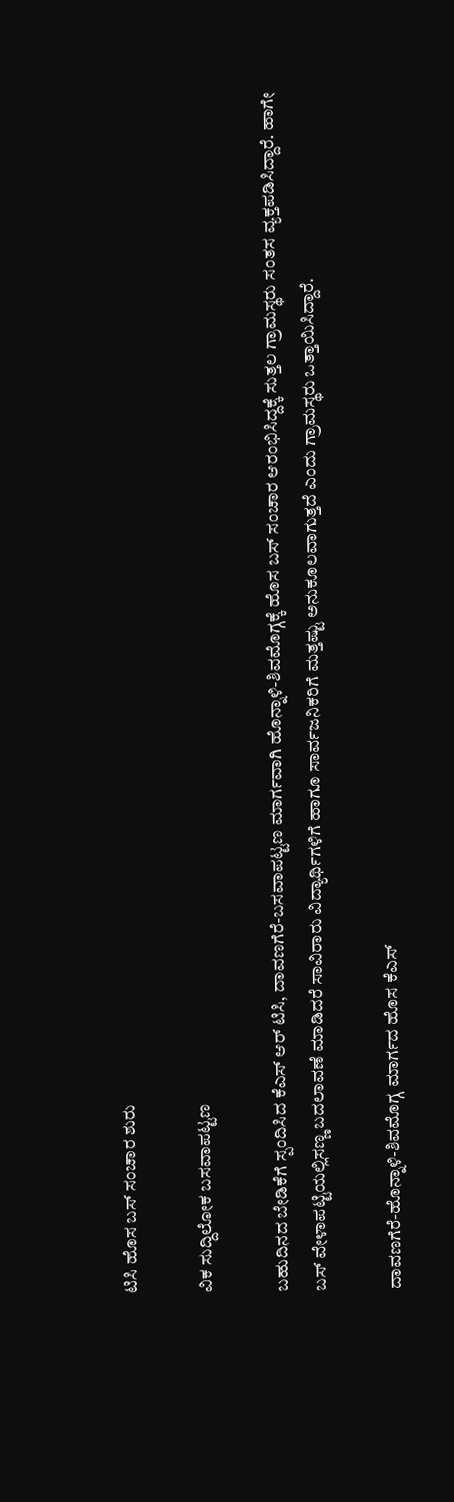ಟಿಸಿ ಹೊಸ ಬಸ್ ಸಂಚಾರ ಶುರು

ವಿಕ ಸುದ್ದಿಲೋಕ ಬಸವಾಪಟ್ಟಣ

ಬಹುದಿನದ ಬೇಡಿಕೆಗೆ ಸ್ಪಂದಿಸಿದ ಕೆಎಸ್ ಆರ್ ಟಿಸಿ, ದಾವಣಗೆರೆ-ಬಸವಾಪಟ್ಟಣ ಮಾರ್ಗವಾಗಿ ಹೊನ್ನಾಳಿ-ಶಿವಮೊಗ್ಗಕ್ಕೆ ಹೊಸ ಬಸ್ ಸಂಚಾರ ಆರಂಭಿಸಿದ್ದಕ್ಕೆ ಸುತ್ತಲ ಗ್ರಾಮಸ್ಥರು ಸಂತಸ ವ್ಯಕ್ತಪಡಿಸಿದ್ದಾರೆ. ಹಾಗೇ ಬಸ್ ವೇಳಾಪಟ್ಟಿಯಲ್ಲಿಸಣ್ಣ ಬದಲಾವಣೆ ಮಾಡಿದರೆ ಸಾವಿರಾರು ವಿದ್ಯಾರ್ಥಿಗಳಿಗೆ ಹಾಗೂ ಸಾರ್ವಜನಿಕರಿಗೆ ಮತ್ತಷ್ಟು ಅನುಕೂಲವಾಗುತ್ತದೆ ಎಂದು ಗ್ರಾಮಸ್ಥರು ಒತ್ತಾಯಿಸಿದ್ದಾರೆ.

ದಾವಣಗೆರೆ-ಹೊನ್ನಾಳಿ-ಶಿವಮೊಗ್ಗ ಮಾರ್ಗದ ಹೊಸ ಕೆಎಸ್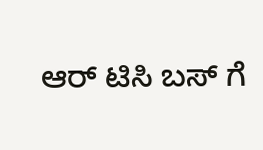ಆರ್ ಟಿಸಿ ಬಸ್ ಗೆ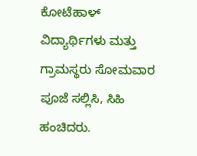ಕೋಟೆಹಾಳ್ ವಿದ್ಯಾರ್ಥಿಗಳು ಮತ್ತು ಗ್ರಾಮಸ್ಥರು ಸೋಮವಾರ ಪೂಜೆ ಸಲ್ಲಿಸಿ, ಸಿಹಿ ಹಂಚಿದರು.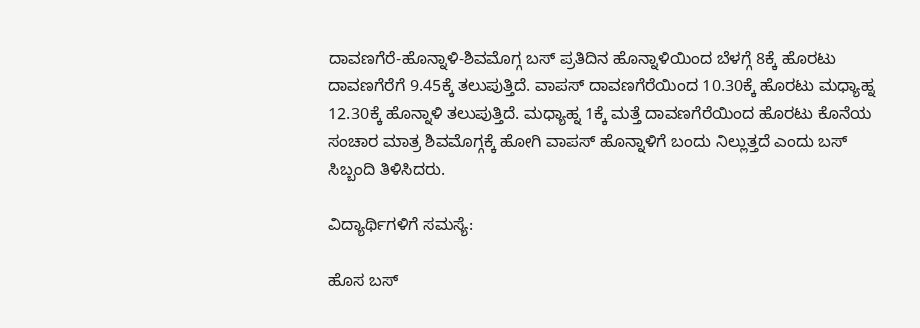ದಾವಣಗೆರೆ-ಹೊನ್ನಾಳಿ-ಶಿವಮೊಗ್ಗ ಬಸ್ ಪ್ರತಿದಿನ ಹೊನ್ನಾಳಿಯಿಂದ ಬೆಳಗ್ಗೆ 8ಕ್ಕೆ ಹೊರಟು ದಾವಣಗೆರೆಗೆ 9.45ಕ್ಕೆ ತಲುಪುತ್ತಿದೆ. ವಾಪಸ್ ದಾವಣಗೆರೆಯಿಂದ 10.30ಕ್ಕೆ ಹೊರಟು ಮಧ್ಯಾಹ್ನ 12.30ಕ್ಕೆ ಹೊನ್ನಾಳಿ ತಲುಪುತ್ತಿದೆ. ಮಧ್ಯಾಹ್ನ 1ಕ್ಕೆ ಮತ್ತೆ ದಾವಣಗೆರೆಯಿಂದ ಹೊರಟು ಕೊನೆಯ ಸಂಚಾರ ಮಾತ್ರ ಶಿವಮೊಗ್ಗಕ್ಕೆ ಹೋಗಿ ವಾಪಸ್ ಹೊನ್ನಾಳಿಗೆ ಬಂದು ನಿಲ್ಲುತ್ತದೆ ಎಂದು ಬಸ್ ಸಿಬ್ಬಂದಿ ತಿಳಿಸಿದರು.

ವಿದ್ಯಾರ್ಥಿಗಳಿಗೆ ಸಮಸ್ಯೆ:

ಹೊಸ ಬಸ್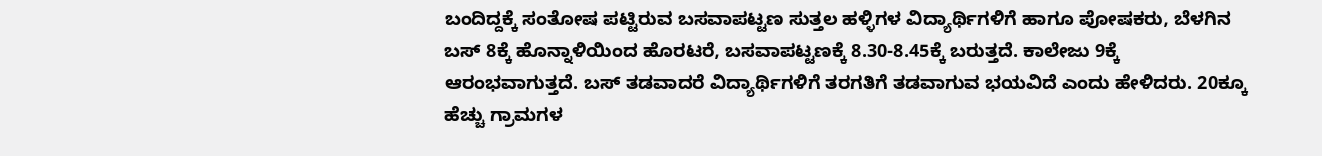ಬಂದಿದ್ದಕ್ಕೆ ಸಂತೋಷ ಪಟ್ಟಿರುವ ಬಸವಾಪಟ್ಟಣ ಸುತ್ತಲ ಹಳ್ಳಿಗಳ ವಿದ್ಯಾರ್ಥಿಗಳಿಗೆ ಹಾಗೂ ಪೋಷಕರು, ಬೆಳಗಿನ ಬಸ್ 8ಕ್ಕೆ ಹೊನ್ನಾಳಿಯಿಂದ ಹೊರಟರೆ, ಬಸವಾಪಟ್ಟಣಕ್ಕೆ 8.30-8.45ಕ್ಕೆ ಬರುತ್ತದೆ. ಕಾಲೇಜು 9ಕ್ಕೆ ಆರಂಭವಾಗುತ್ತದೆ. ಬಸ್ ತಡವಾದರೆ ವಿದ್ಯಾರ್ಥಿಗಳಿಗೆ ತರಗತಿಗೆ ತಡವಾಗುವ ಭಯವಿದೆ ಎಂದು ಹೇಳಿದರು. 20ಕ್ಕೂ ಹೆಚ್ಚು ಗ್ರಾಮಗಳ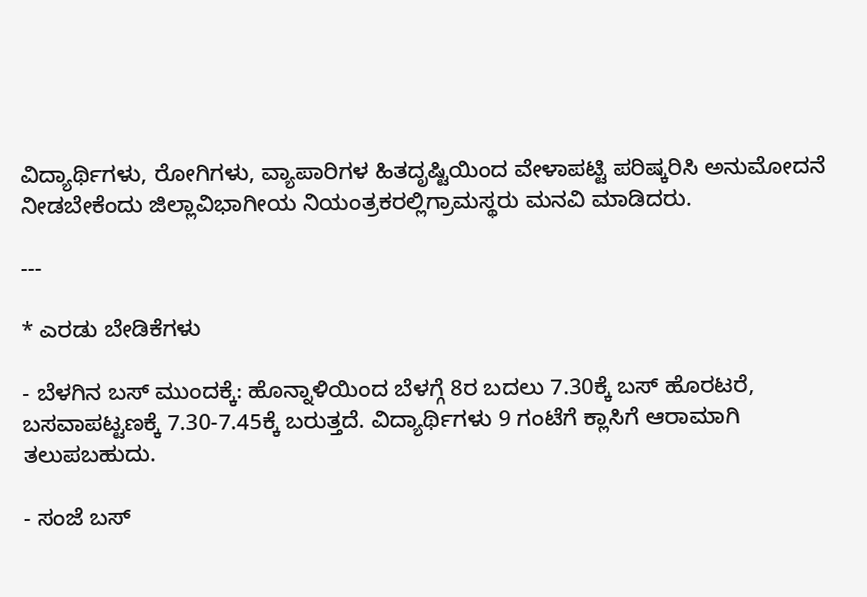ವಿದ್ಯಾರ್ಥಿಗಳು, ರೋಗಿಗಳು, ವ್ಯಾಪಾರಿಗಳ ಹಿತದೃಷ್ಟಿಯಿಂದ ವೇಳಾಪಟ್ಟಿ ಪರಿಷ್ಕರಿಸಿ ಅನುಮೋದನೆ ನೀಡಬೇಕೆಂದು ಜಿಲ್ಲಾವಿಭಾಗೀಯ ನಿಯಂತ್ರಕರಲ್ಲಿಗ್ರಾಮಸ್ಥರು ಮನವಿ ಮಾಡಿದರು.

---

* ಎರಡು ಬೇಡಿಕೆಗಳು

- ಬೆಳಗಿನ ಬಸ್ ಮುಂದಕ್ಕೆ: ಹೊನ್ನಾಳಿಯಿಂದ ಬೆಳಗ್ಗೆ 8ರ ಬದಲು 7.30ಕ್ಕೆ ಬಸ್ ಹೊರಟರೆ, ಬಸವಾಪಟ್ಟಣಕ್ಕೆ 7.30-7.45ಕ್ಕೆ ಬರುತ್ತದೆ. ವಿದ್ಯಾರ್ಥಿಗಳು 9 ಗಂಟೆಗೆ ಕ್ಲಾಸಿಗೆ ಆರಾಮಾಗಿ ತಲುಪಬಹುದು.

- ಸಂಜೆ ಬಸ್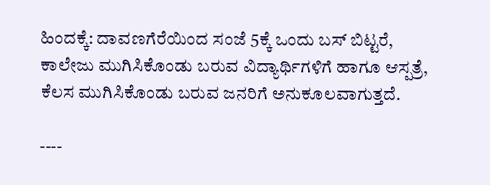ಹಿಂದಕ್ಕೆ: ದಾವಣಗೆರೆಯಿಂದ ಸಂಜೆ 5ಕ್ಕೆ ಒಂದು ಬಸ್ ಬಿಟ್ಟರೆ, ಕಾಲೇಜು ಮುಗಿಸಿಕೊಂಡು ಬರುವ ವಿದ್ಯಾರ್ಥಿಗಳಿಗೆ ಹಾಗೂ ಆಸ್ಪತ್ರೆ, ಕೆಲಸ ಮುಗಿಸಿಕೊಂಡು ಬರುವ ಜನರಿಗೆ ಅನುಕೂಲವಾಗುತ್ತದೆ.

----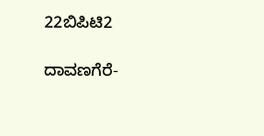22ಬಿಪಿಟಿ2

ದಾವಣಗೆರೆ-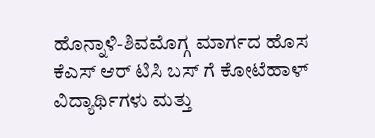ಹೊನ್ನಾಳಿ-ಶಿವಮೊಗ್ಗ ಮಾರ್ಗದ ಹೊಸ ಕೆಎಸ್ ಆರ್ ಟಿಸಿ ಬಸ್ ಗೆ ಕೋಟೆಹಾಳ್ ವಿದ್ಯಾರ್ಥಿಗಳು ಮತ್ತು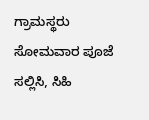ಗ್ರಾಮಸ್ಥರು ಸೋಮವಾರ ಪೂಜೆ ಸಲ್ಲಿಸಿ, ಸಿಹಿ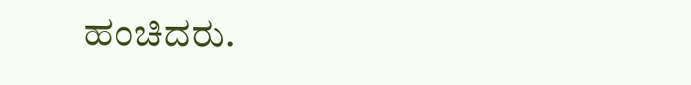ಹಂಚಿದರು.